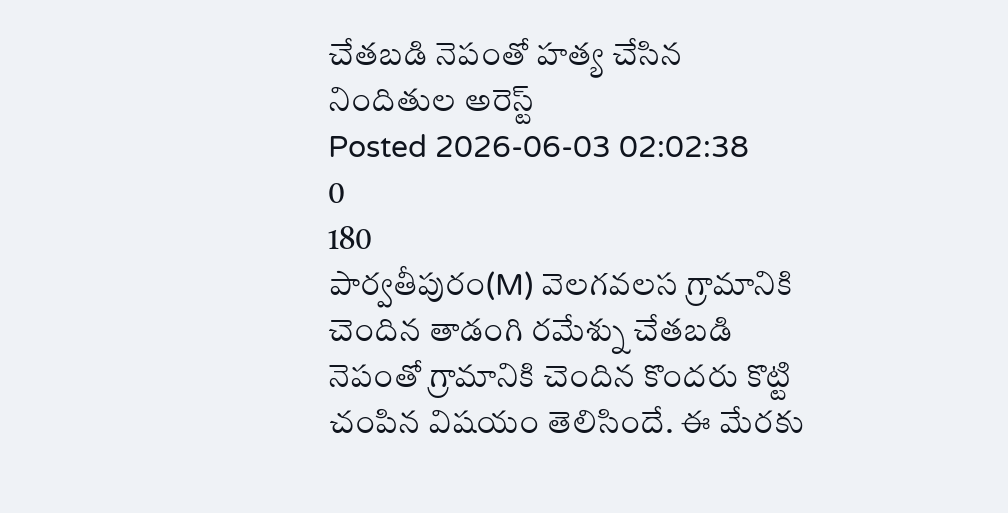చేతబడి నెపంతో హత్య చేసిన నిందితుల అరెస్ట్
Posted 2026-06-03 02:02:38
0
180
పార్వతీపురం(M) వెలగవలస గ్రామానికి చెందిన తాడంగి రమేశ్ను చేతబడి నెపంతో గ్రామానికి చెందిన కొందరు కొట్టి చంపిన విషయం తెలిసిందే. ఈ మేరకు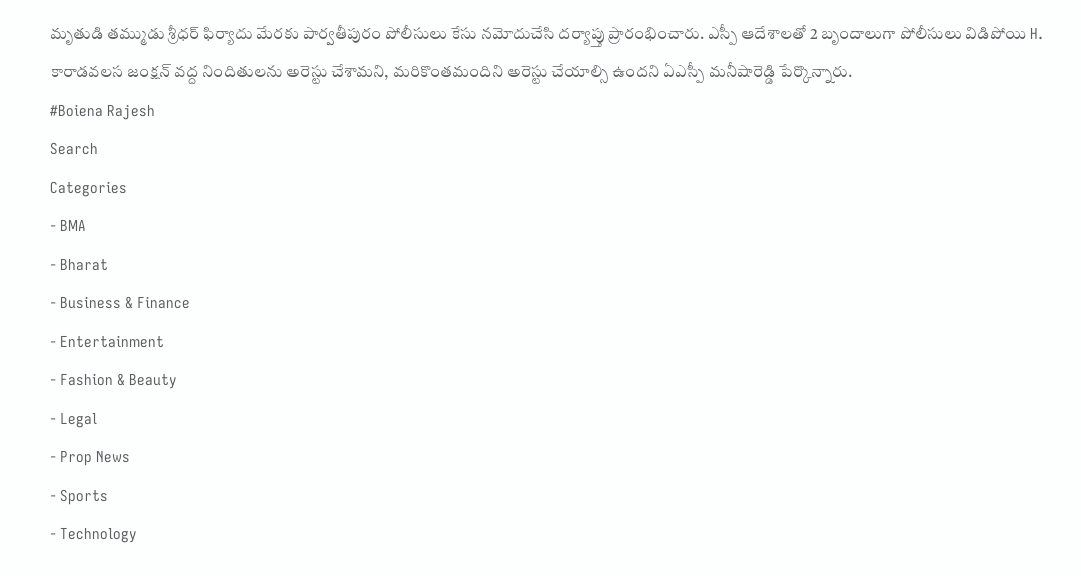మృతుడి తమ్ముడు శ్రీధర్ ఫిర్యాదు మేరకు పార్వతీపురం పోలీసులు కేసు నమోదుచేసి దర్యాప్తు ప్రారంభించారు. ఎస్పీ ఆదేశాలతో 2 బృందాలుగా పోలీసులు విడిపోయి H. కారాడవలస జంక్షన్ వద్ద నిందితులను అరెస్టు చేశామని, మరికొంతమందిని అరెస్టు చేయాల్సి ఉందని ఏఎస్పీ మనీషారెడ్డి పేర్కొన్నారు.
#Boiena Rajesh
Search
Categories
- BMA
- Bharat
- Business & Finance
- Entertainment
- Fashion & Beauty
- Legal
- Prop News
- Sports
- Technology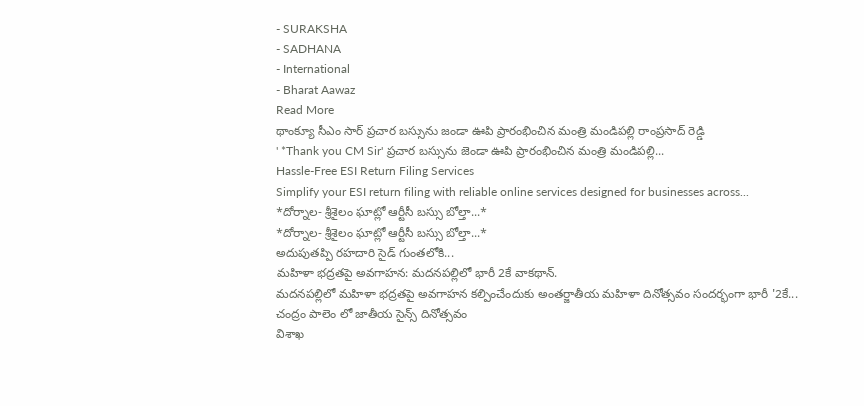- SURAKSHA
- SADHANA
- International
- Bharat Aawaz
Read More
థాంక్యూ సీఎం సార్ ప్రచార బస్సును జండా ఊపి ప్రారంభించిన మంత్రి మండిపల్లి రాంప్రసాద్ రెడ్డి
' *Thank you CM Sir' ప్రచార బస్సును జెండా ఊపి ప్రారంభించిన మంత్రి మండిపల్లి...
Hassle-Free ESI Return Filing Services
Simplify your ESI return filing with reliable online services designed for businesses across...
*దోర్నాల- శ్రీశైలం ఘాట్లో ఆర్టీసీ బస్సు బోల్తా...*
*దోర్నాల- శ్రీశైలం ఘాట్లో ఆర్టీసీ బస్సు బోల్తా...*
అదుపుతప్పి రహదారి సైడ్ గుంతలోకి...
మహిళా భద్రతపై అవగాహన: మదనపల్లిలో భారీ 2కే వాకథాన్.
మదనపల్లిలో మహిళా భద్రతపై అవగాహన కల్పించేందుకు అంతర్జాతీయ మహిళా దినోత్సవం సందర్భంగా భారీ '2కే...
చంద్రం పాలెం లో జాతీయ సైన్స్ దినోత్సవం
విశాఖ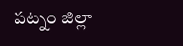పట్నం జిల్లా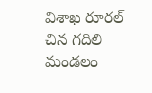విశాఖ రూరల్ చిన గదిలి మండలం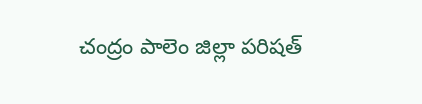చంద్రం పాలెం జిల్లా పరిషత్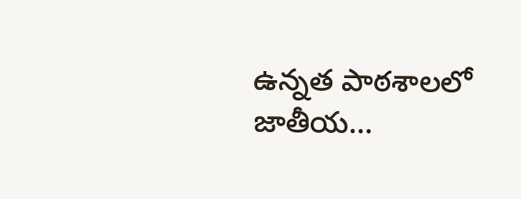ఉన్నత పాఠశాలలో జాతీయ...